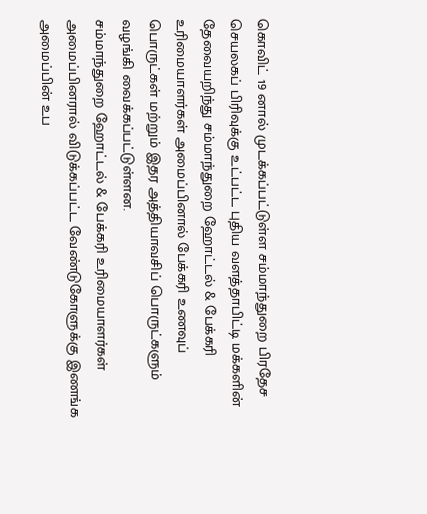கொவிட் 19 னால் முடக்கப்பட்டுள்ள சம்மாந்துறை பிரதேச செயலகப் பிரிவுக்கு உட்பட்ட புதிய வளத்தாபிட்டி மக்களின் தேவையறிந்து சம்மாந்துறை ஹோட்டல் & பேக்கரி உரிமையாளர்கள் அமைப்பினால் பேக்கரி உணவுப் பொருட்கள் மற்றும் இதர அத்தியாவசிப் பொருட்களும் வழங்கி வைக்கப்பட்டுள்ளன.
சம்மாந்துறை ஹோட்டல் & பேக்கரி உரிமையாளர்கள் அமைப்பினரால் விடுக்கப்பட்ட வேண்டுகோளுக்கு இணங்க அமைப்பின் உப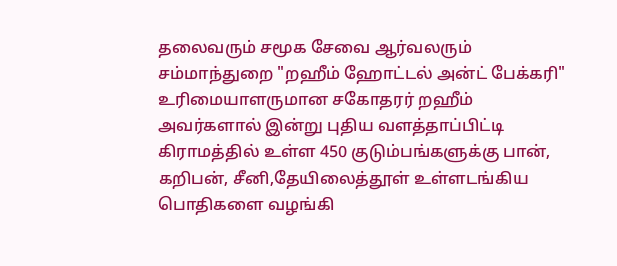தலைவரும் சமூக சேவை ஆர்வலரும் சம்மாந்துறை "றஹீம் ஹோட்டல் அன்ட் பேக்கரி" உரிமையாளருமான சகோதரர் றஹீம் அவர்களால் இன்று புதிய வளத்தாப்பிட்டி கிராமத்தில் உள்ள 450 குடும்பங்களுக்கு பான், கறிபன், சீனி,தேயிலைத்தூள் உள்ளடங்கிய பொதிகளை வழங்கி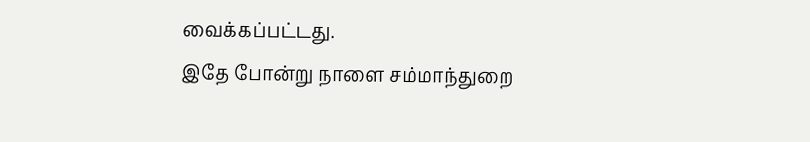வைக்கப்பட்டது.
இதே போன்று நாளை சம்மாந்துறை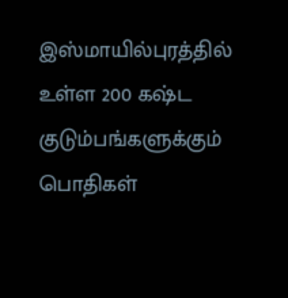இஸ்மாயில்புரத்தில் உள்ள 200 கஷ்ட குடும்பங்களுக்கும் பொதிகள்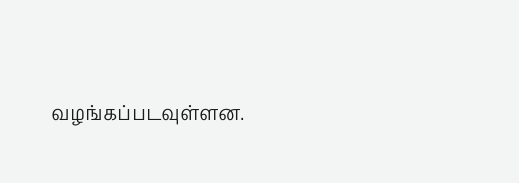வழங்கப்படவுள்ளன.